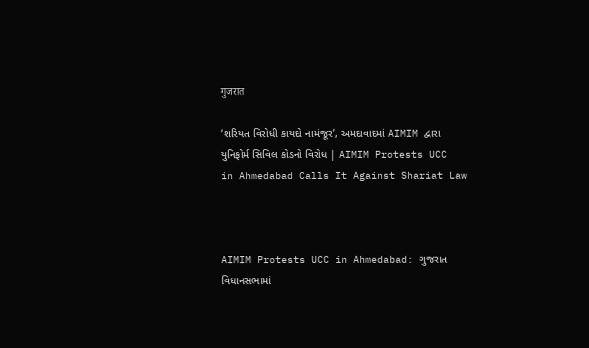गुजरात

‘શરિયત વિરોધી કાયદો નામંજૂર’, અમદાવાદમાં AIMIM દ્વારા યુનિફોર્મ સિવિલ કોડનો વિરોધ | AIMIM Protests UCC in Ahmedabad Calls It Against Shariat Law



AIMIM Protests UCC in Ahmedabad: ગુજરાત વિધાનસભામાં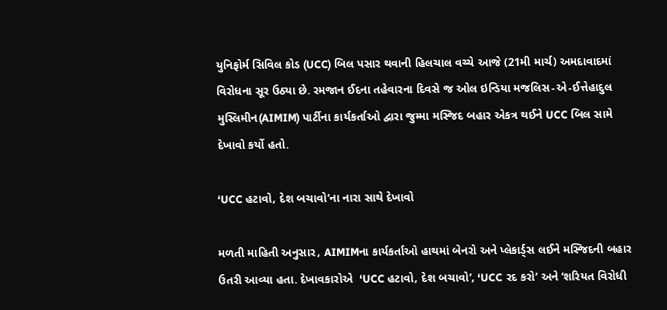યુનિફોર્મ સિવિલ કોડ (UCC) બિલ પસાર થવાની હિલચાલ વચ્ચે આજે (21મી માર્ચ) અમદાવાદમાં વિરોધના સૂર ઉઠ્યા છે. રમજાન ઈદના તહેવારના દિવસે જ ઓલ ઇન્ડિયા મજલિસ-એ-ઈત્તેહાદુલ મુસ્લિમીન(AIMIM) પાર્ટીના કાર્યકર્તાઓ દ્વારા જુમ્મા મસ્જિદ બહાર એકત્ર થઈને UCC બિલ સામે દેખાવો કર્યો હતો.

‘UCC હટાવો, દેશ બચાવો’ના નારા સાથે દેખાવો

મળતી માહિતી અનુસાર, AIMIMના કાર્યકર્તાઓ હાથમાં બેનરો અને પ્લેકાર્ડ્સ લઈને મસ્જિદની બહાર ઉતરી આવ્યા હતા. દેખાવકારોએ  ‘UCC હટાવો, દેશ બચાવો’, ‘UCC રદ કરો’ અને ‘શરિયત વિરોધી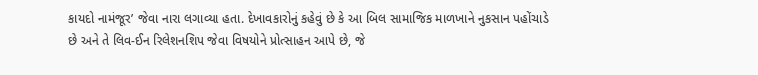કાયદો નામંજૂર’ જેવા નારા લગાવ્યા હતા. દેખાવકારોનું કહેવું છે કે આ બિલ સામાજિક માળખાને નુકસાન પહોંચાડે છે અને તે લિવ-ઈન રિલેશનશિપ જેવા વિષયોને પ્રોત્સાહન આપે છે, જે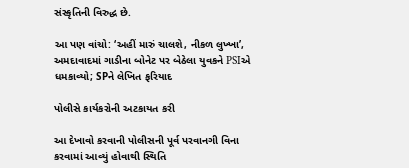સંસ્કૃતિની વિરુદ્ધ છે.

આ પણ વાંચો: ‘અહીં મારું ચાલશે, નીકળ લુખ્ખા’, અમદાવાદમાં ગાડીના બોનેટ પર બેઠેલા યુવકને PSIએ ધમકાવ્યો; SPને લેખિત ફરિયાદ

પોલીસે કાર્યકરોની અટકાયત કરી

આ દેખાવો કરવાની પોલીસની પૂર્વ પરવાનગી વિના કરવામાં આવ્યું હોવાથી સ્થિતિ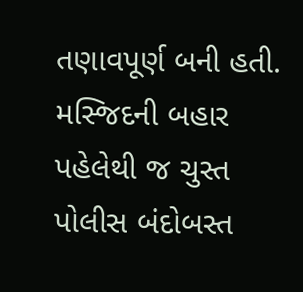તણાવપૂર્ણ બની હતી. મસ્જિદની બહાર પહેલેથી જ ચુસ્ત પોલીસ બંદોબસ્ત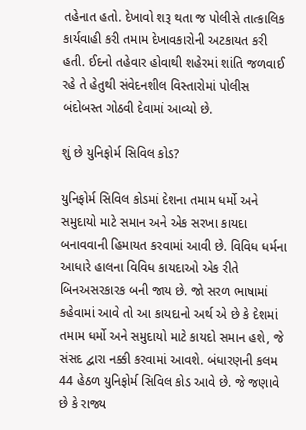તહેનાત હતો. દેખાવો શરૂ થતા જ પોલીસે તાત્કાલિક કાર્યવાહી કરી તમામ દેખાવકારોની અટકાયત કરી હતી. ઈદનો તહેવાર હોવાથી શહેરમાં શાંતિ જળવાઈ રહે તે હેતુથી સંવેદનશીલ વિસ્તારોમાં પોલીસ બંદોબસ્ત ગોઠવી દેવામાં આવ્યો છે.

શું છે યુનિફોર્મ સિવિલ કોડ?

યુનિફોર્મ સિવિલ કોડમાં દેશના તમામ ધર્મો અને સમુદાયો માટે સમાન અને એક સરખા કાયદા બનાવવાની હિમાયત કરવામાં આવી છે. વિવિધ ધર્મના આધારે હાલના વિવિધ કાયદાઓ એક રીતે બિનઅસરકારક બની જાય છે. જો સરળ ભાષામાં કહેવામાં આવે તો આ કાયદાનો અર્થ એ છે કે દેશમાં તમામ ધર્મો અને સમુદાયો માટે કાયદો સમાન હશે, જે સંસદ દ્વારા નક્કી કરવામાં આવશે. બંધારણની કલમ 44 હેઠળ યુનિફોર્મ સિવિલ કોડ આવે છે. જે જણાવે છે કે રાજ્ય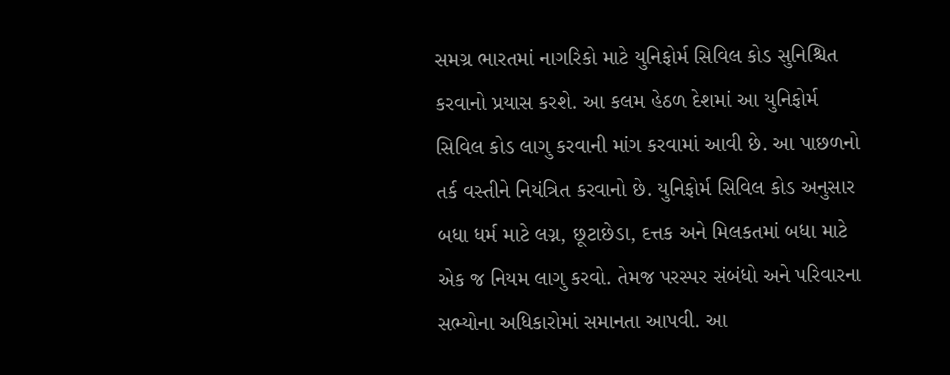સમગ્ર ભારતમાં નાગરિકો માટે યુનિફોર્મ સિવિલ કોડ સુનિશ્ચિત કરવાનો પ્રયાસ કરશે. આ કલમ હેઠળ દેશમાં આ યુનિફોર્મ સિવિલ કોડ લાગુ કરવાની માંગ કરવામાં આવી છે. આ પાછળનો તર્ક વસ્તીને નિયંત્રિત કરવાનો છે. યુનિફોર્મ સિવિલ કોડ અનુસાર બધા ધર્મ માટે લગ્ન, છૂટાછેડા, દત્તક અને મિલકતમાં બધા માટે એક જ નિયમ લાગુ કરવો. તેમજ પરસ્પર સંબંધો અને પરિવારના સભ્યોના અધિકારોમાં સમાનતા આપવી. આ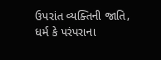ઉપરાંત વ્યક્તિની જાતિ, ધર્મ કે પરંપરાના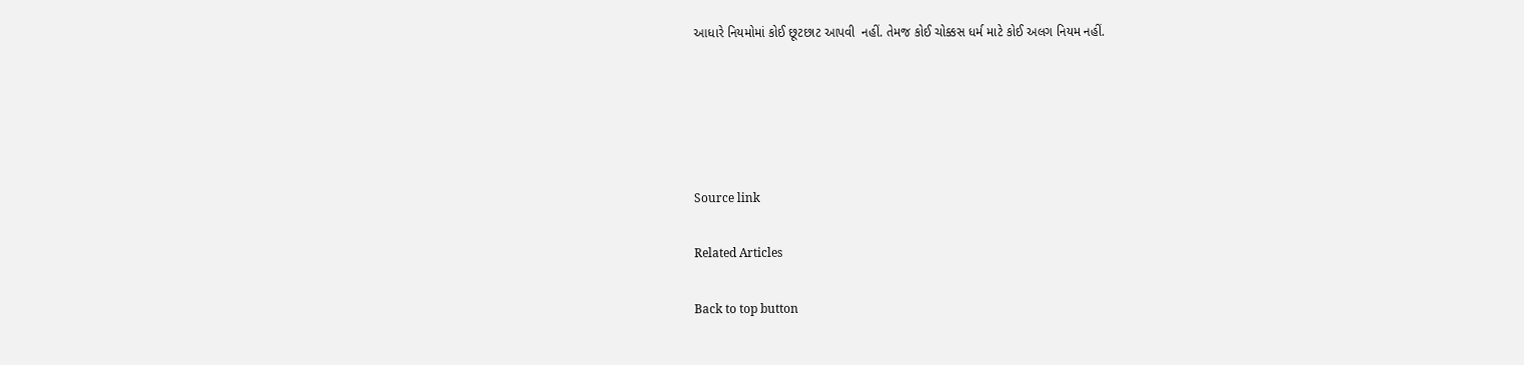આધારે નિયમોમાં કોઈ છૂટછાટ આપવી  નહીં. તેમજ કોઈ ચોક્કસ ધર્મ માટે કોઈ અલગ નિયમ નહીં.





Source link

Related Articles

Back to top button